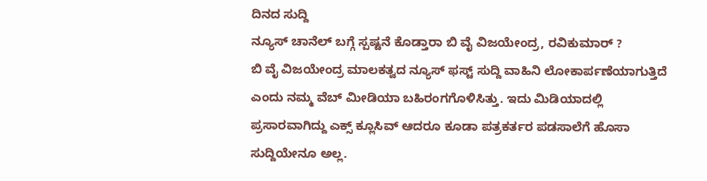ದಿನದ ಸುದ್ದಿ
ನ್ಯೂಸ್ ಚಾನೆಲ್ ಬಗ್ಗೆ ಸ್ಪಷ್ಟನೆ ಕೊಡ್ತಾರಾ ಬಿ ವೈ ವಿಜಯೇಂದ್ರ, ರವಿಕುಮಾರ್ ?
ಬಿ ವೈ ವಿಜಯೇಂದ್ರ ಮಾಲಕತ್ವದ ನ್ಯೂಸ್ ಫಸ್ಟ್ ಸುದ್ದಿ ವಾಹಿನಿ ಲೋಕಾರ್ಪಣೆಯಾಗುತ್ತಿದೆ ಎಂದು ನಮ್ಮ ವೆಬ್ ಮೀಡಿಯಾ ಬಹಿರಂಗಗೊಳಿಸಿತ್ತು. ಇದು ಮಿಡಿಯಾದಲ್ಲಿ ಪ್ರಸಾರವಾಗಿದ್ದು ಎಕ್ಸ್ ಕ್ಲೂಸಿವ್ ಆದರೂ ಕೂಡಾ ಪತ್ರಕರ್ತರ ಪಡಸಾಲೆಗೆ ಹೊಸಾ ಸುದ್ದಿಯೇನೂ ಅಲ್ಲ.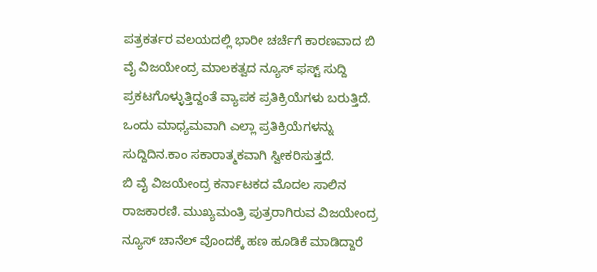ಪತ್ರಕರ್ತರ ವಲಯದಲ್ಲಿ ಭಾರೀ ಚರ್ಚೆಗೆ ಕಾರಣವಾದ ಬಿ ವೈ ವಿಜಯೇಂದ್ರ ಮಾಲಕತ್ವದ ನ್ಯೂಸ್ ಫಸ್ಟ್ ಸುದ್ದಿ ಪ್ರಕಟಗೊಳ್ಳುತ್ತಿದ್ದಂತೆ ವ್ಯಾಪಕ ಪ್ರತಿಕ್ರಿಯೆಗಳು ಬರುತ್ತಿದೆ. ಒಂದು ಮಾಧ್ಯಮವಾಗಿ ಎಲ್ಲಾ ಪ್ರತಿಕ್ರಿಯೆಗಳನ್ನು ಸುದ್ದಿದಿನ.ಕಾಂ ಸಕಾರಾತ್ಮಕವಾಗಿ ಸ್ವೀಕರಿಸುತ್ತದೆ.
ಬಿ ವೈ ವಿಜಯೇಂದ್ರ ಕರ್ನಾಟಕದ ಮೊದಲ ಸಾಲಿನ ರಾಜಕಾರಣಿ. ಮುಖ್ಯಮಂತ್ರಿ ಪುತ್ರರಾಗಿರುವ ವಿಜಯೇಂದ್ರ ನ್ಯೂಸ್ ಚಾನೆಲ್ ವೊಂದಕ್ಕೆ ಹಣ ಹೂಡಿಕೆ ಮಾಡಿದ್ದಾರೆ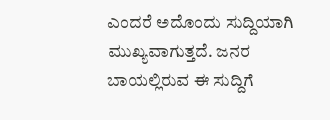ಎಂದರೆ ಅದೊಂದು ಸುದ್ದಿಯಾಗಿ ಮುಖ್ಯವಾಗುತ್ತದೆ. ಜನರ ಬಾಯಲ್ಲಿರುವ ಈ ಸುದ್ದಿಗೆ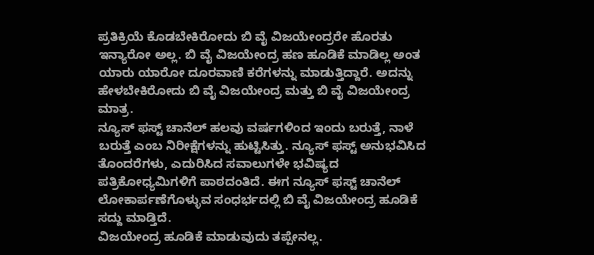ಪ್ರತಿಕ್ರಿಯೆ ಕೊಡಬೇಕಿರೋದು ಬಿ ವೈ ವಿಜಯೇಂದ್ರರೇ ಹೊರತು ಇನ್ಯಾರೋ ಅಲ್ಲ. ಬಿ ವೈ ವಿಜಯೇಂದ್ರ ಹಣ ಹೂಡಿಕೆ ಮಾಡಿಲ್ಲ ಅಂತ ಯಾರು ಯಾರೋ ದೂರವಾಣಿ ಕರೆಗಳನ್ನು ಮಾಡುತ್ತಿದ್ದಾರೆ. ಅದನ್ನು ಹೇಳಬೇಕಿರೋದು ಬಿ ವೈ ವಿಜಯೇಂದ್ರ ಮತ್ತು ಬಿ ವೈ ವಿಜಯೇಂದ್ರ ಮಾತ್ರ.
ನ್ಯೂಸ್ ಫಸ್ಟ್ ಚಾನೆಲ್ ಹಲವು ವರ್ಷಗಳಿಂದ ಇಂದು ಬರುತ್ತೆ, ನಾಳೆ ಬರುತ್ತೆ ಎಂಬ ನಿರೀಕ್ಷೆಗಳನ್ನು ಹುಟ್ಟಿಸಿತ್ತು. ನ್ಯೂಸ್ ಫಸ್ಟ್ ಅನುಭವಿಸಿದ ತೊಂದರೆಗಳು, ಎದುರಿಸಿದ ಸವಾಲುಗಳೇ ಭವಿಷ್ಯದ ಪತ್ರಿಕೋಧ್ಯಮಿಗಳಿಗೆ ಪಾಠದಂತಿದೆ. ಈಗ ನ್ಯೂಸ್ ಫಸ್ಟ್ ಚಾನೆಲ್ ಲೋಕಾರ್ಪಣೆಗೊಳ್ಳುವ ಸಂಧರ್ಭದಲ್ಲಿ ಬಿ ವೈ ವಿಜಯೇಂದ್ರ ಹೂಡಿಕೆ ಸದ್ದು ಮಾಡ್ತಿದೆ.
ವಿಜಯೇಂದ್ರ ಹೂಡಿಕೆ ಮಾಡುವುದು ತಪ್ಪೇನಲ್ಲ.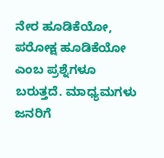ನೇರ ಹೂಡಿಕೆಯೋ, ಪರೋಕ್ಷ ಹೂಡಿಕೆಯೋ ಎಂಬ ಪ್ರಶ್ನೆಗಳೂ ಬರುತ್ತದೆ. ಮಾಧ್ಯಮಗಳು ಜನರಿಗೆ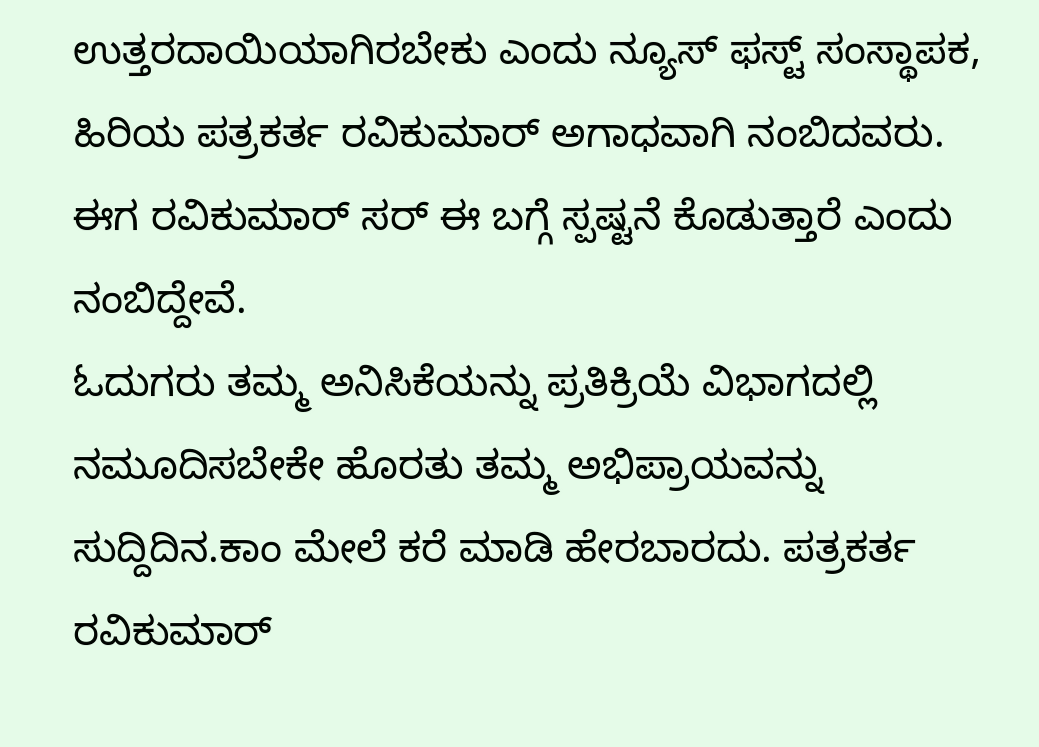ಉತ್ತರದಾಯಿಯಾಗಿರಬೇಕು ಎಂದು ನ್ಯೂಸ್ ಫಸ್ಟ್ ಸಂಸ್ಥಾಪಕ, ಹಿರಿಯ ಪತ್ರಕರ್ತ ರವಿಕುಮಾರ್ ಅಗಾಧವಾಗಿ ನಂಬಿದವರು. ಈಗ ರವಿಕುಮಾರ್ ಸರ್ ಈ ಬಗ್ಗೆ ಸ್ಪಷ್ಟನೆ ಕೊಡುತ್ತಾರೆ ಎಂದು ನಂಬಿದ್ದೇವೆ.
ಓದುಗರು ತಮ್ಮ ಅನಿಸಿಕೆಯನ್ನು ಪ್ರತಿಕ್ರಿಯೆ ವಿಭಾಗದಲ್ಲಿ ನಮೂದಿಸಬೇಕೇ ಹೊರತು ತಮ್ಮ ಅಭಿಪ್ರಾಯವನ್ನು ಸುದ್ದಿದಿನ.ಕಾಂ ಮೇಲೆ ಕರೆ ಮಾಡಿ ಹೇರಬಾರದು. ಪತ್ರಕರ್ತ ರವಿಕುಮಾರ್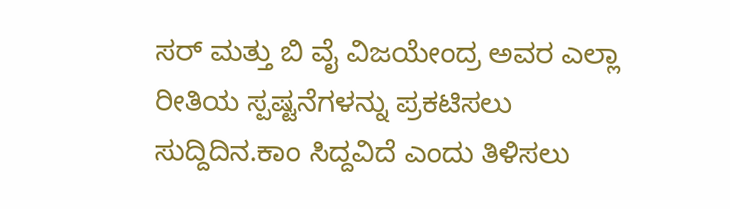ಸರ್ ಮತ್ತು ಬಿ ವೈ ವಿಜಯೇಂದ್ರ ಅವರ ಎಲ್ಲಾ ರೀತಿಯ ಸ್ಪಷ್ಟನೆಗಳನ್ನು ಪ್ರಕಟಿಸಲು ಸುದ್ದಿದಿನ.ಕಾಂ ಸಿದ್ದವಿದೆ ಎಂದು ತಿಳಿಸಲು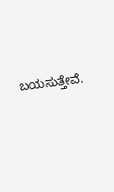ಬಯಸುತ್ತೇವೆ.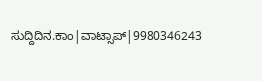ಸುದ್ದಿದಿನ.ಕಾಂ|ವಾಟ್ಸಾಪ್|9980346243